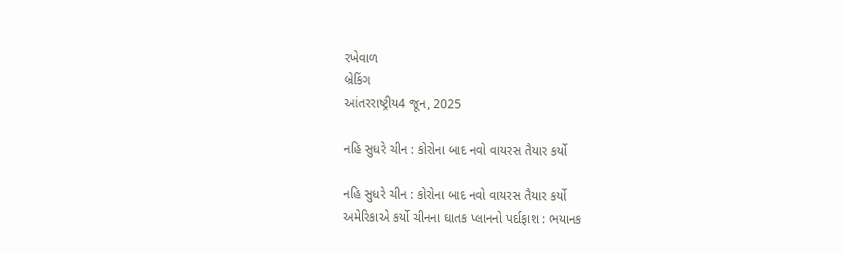રખેવાળ
બ્રેકિંગ
આંતરરાષ્ટ્રીય4 જૂન, 2025

નહિ સુધરે ચીન : કોરોના બાદ નવો વાયરસ તૈયાર કર્યો

નહિ સુધરે ચીન : કોરોના બાદ નવો વાયરસ તૈયાર કર્યો
અમેરિકાએ કર્યો ચીનના ઘાતક પ્‍લાનનો પર્દાફાશ : ભયાનક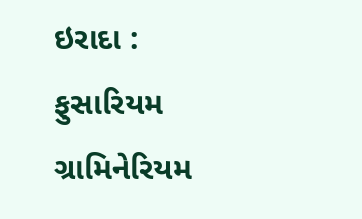ઇરાદા : ફુસારિયમ ગ્રામિનેરિયમ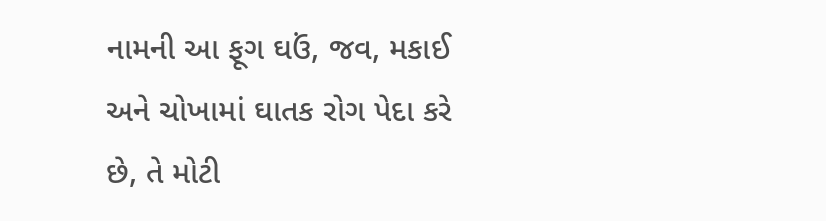નામની આ ફૂગ ઘઉં, જવ, મકાઈ અને ચોખામાં ઘાતક રોગ પેદા કરે છે, તે મોટી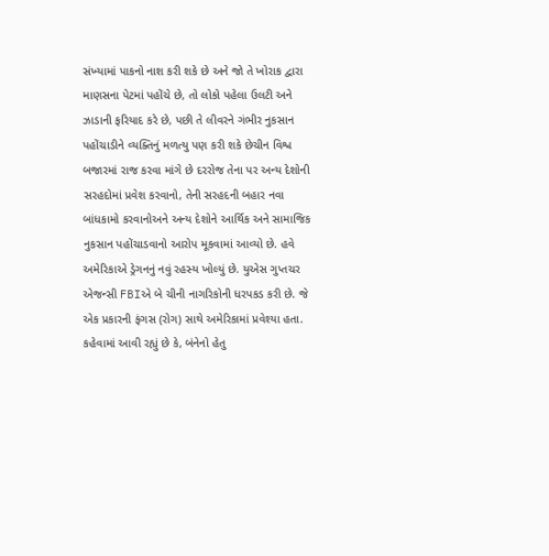સંખ્‍યામાં પાકનો નાશ કરી શકે છે અને જો તે ખોરાક દ્વારા માણસના પેટમાં પહોંચે છે, તો લોકો પહેલા ઉલટી અને ઝાડાની ફરિયાદ કરે છે, પછી તે લીવરને ગંભીર નુકસાન પહોંચાડીને વ્‍યક્‍તિનું મળત્‍યુ પણ કરી શકે છેચીન વિશ્વ બજારમાં રાજ કરવા માંગે છે દરરોજ તેના પર અન્‍ય દેશોની સરહદોમાં પ્રવેશ કરવાનો, તેની સરહદની બહાર નવા બાંધકામો કરવાનોઅને અન્‍ય દેશોને આર્થિક અને સામાજિક નુકસાન પહોંચાડવાનો આરોપ મૂકવામાં આવ્‍યો છે. હવે અમેરિકાએ ડ્રેગનનું નવું રહસ્‍ય ખોલ્‍યું છે. યુએસ ગુપ્તચર એજન્‍સી FBIએ બે ચીની નાગરિકોની ધરપકડ કરી છે. જે એક પ્રકારની ફંગસ (રોગ) સાથે અમેરિકામાં પ્રવેશ્‍યા હતા. કહેવામાં આવી રહ્યું છે કે, બંનેનો હેતુ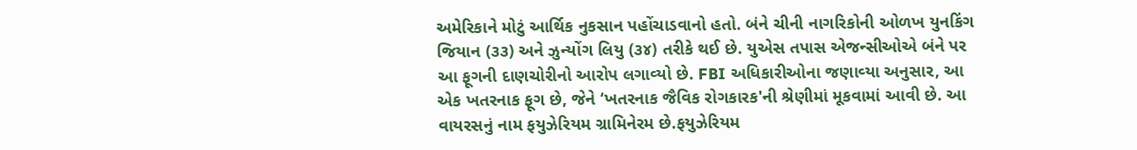અમેરિકાને મોટું આર્થિક નુકસાન પહોંચાડવાનો હતો. બંને ચીની નાગરિકોની ઓળખ યુનકિંગ જિયાન (૩૩) અને ઝુન્‍યોંગ લિયુ (૩૪) તરીકે થઈ છે. યુએસ તપાસ એજન્‍સીઓએ બંને પર આ ફૂગની દાણચોરીનો આરોપ લગાવ્‍યો છે. FBI અધિકારીઓના જણાવ્‍યા અનુસાર, આ એક ખતરનાક ફૂગ છે, જેને ‘ખતરનાક જૈવિક રોગકારક'ની શ્રેણીમાં મૂકવામાં આવી છે. આ વાયરસનું નામ ફયુઝેરિયમ ગ્રામિનેરમ છે.ફયુઝેરિયમ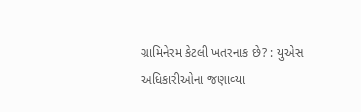ગ્રામિનેરમ કેટલી ખતરનાક છે? : યુએસ અધિકારીઓના જણાવ્‍યા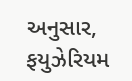અનુસાર, ફયુઝેરિયમ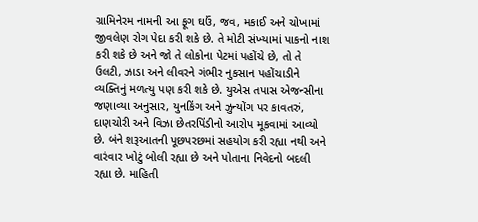ગ્રામિનેરમ નામની આ ફૂગ ઘઉં, જવ, મકાઈ અને ચોખામાં જીવલેણ રોગ પેદા કરી શકે છે. તે મોટી સંખ્‍યામાં પાકનો નાશ કરી શકે છે અને જો તે લોકોના પેટમાં પહોંચે છે, તો તે ઉલટી, ઝાડા અને લીવરને ગંભીર નુકસાન પહોંચાડીને વ્‍યક્‍તિનું મળત્‍યુ પણ કરી શકે છે. યુએસ તપાસ એજન્‍સીના જણાવ્‍યા અનુસાર, યુનકિંગ અને ઝુન્‍યોંગ પર કાવતરું, દાણચોરી અને વિઝા છેતરપિંડીનો આરોપ મૂકવામાં આવ્‍યો છે. બંને શરૂઆતની પૂછપરછમાં સહયોગ કરી રહ્યા નથી અને વારંવાર ખોટું બોલી રહ્યા છે અને પોતાના નિવેદનો બદલી રહ્યા છે. માહિતી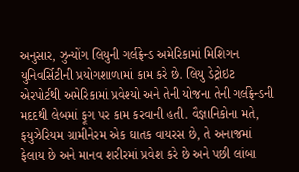અનુસાર, ઝુન્‍યોંગ લિયુની ગર્લફ્રેન્‍ડ અમેરિકામાં મિશિગન યુનિવર્સિટીની પ્રયોગશાળામાં કામ કરે છે. લિયુ ડેટ્રોઇટ એરપોર્ટથી અમેરિકામાં પ્રવેશ્‍યો અને તેની યોજના તેની ગર્લફ્રેન્‍ડની મદદથી લેબમાં ફૂગ પર કામ કરવાની હતી. વૈજ્ઞાનિકોના મતે, ફયુઝેરિયમ ગ્રામીનેરમ એક ઘાતક વાયરસ છે, તે અનાજમાં ફેલાય છે અને માનવ શરીરમાં પ્રવેશ કરે છે અને પછી લાંબા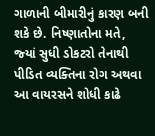ગાળાની બીમારીનું કારણ બની શકે છે. નિષ્‍ણાતોના મતે, જ્‍યાં સુધી ડોકટરો તેનાથી પીડિત વ્‍યક્‍તિના રોગ અથવા આ વાયરસને શોધી કાઢે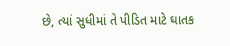છે, ત્‍યાં સુધીમાં તે પીડિત માટે ઘાતક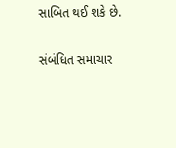સાબિત થઈ શકે છે.

સંબંધિત સમાચાર